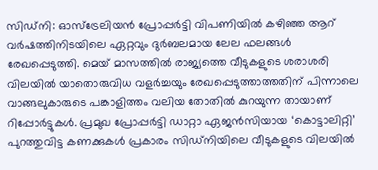സിഡ്നി: ഓസ്ട്രേലിയൻ പ്രോപ്പർട്ടി വിപണിയിൽ കഴിഞ്ഞ ആറ് വർഷത്തിനിടയിലെ ഏറ്റവും ദുർബലമായ ലേല ഫലങ്ങൾ രേഖപ്പെടുത്തി. മെയ് മാസത്തിൽ രാജ്യത്തെ വീടുകളുടെ ശരാശരി വിലയിൽ യാതൊരുവിധ വളർച്ചയും രേഖപ്പെടുത്താത്തതിന് പിന്നാലെ വാങ്ങലുകാരുടെ പങ്കാളിത്തം വലിയ തോതിൽ കുറയുന്ന തായാണ് റിപ്പോർട്ടുകൾ. പ്രമുഖ പ്രോപ്പർട്ടി ഡാറ്റാ ഏജൻസിയായ ‘കൊട്ടാലിറ്റി’ പുറത്തുവിട്ട കണക്കുകൾ പ്രകാരം സിഡ്നിയിലെ വീടുകളുടെ വിലയിൽ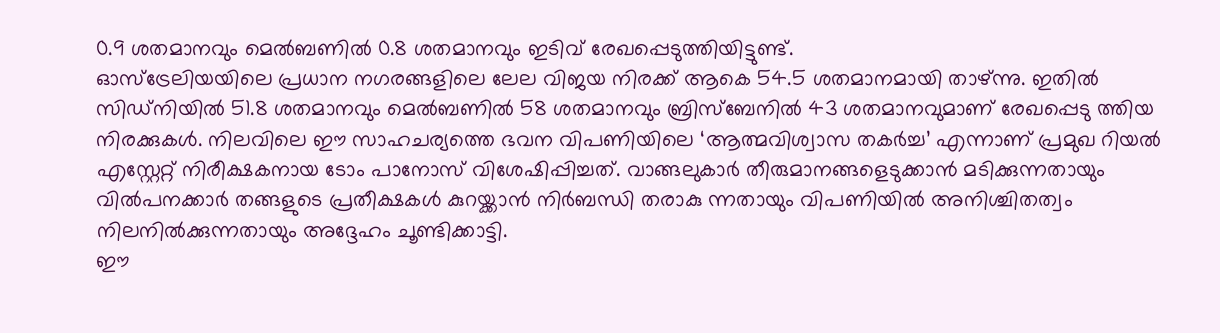0.9 ശതമാനവും മെൽബണിൽ 0.8 ശതമാനവും ഇടിവ് രേഖപ്പെടുത്തിയിട്ടുണ്ട്.
ഓസ്ട്രേലിയയിലെ പ്രധാന നഗരങ്ങളിലെ ലേല വിജയ നിരക്ക് ആകെ 54.5 ശതമാനമായി താഴ്ന്നു. ഇതിൽ സിഡ്നിയിൽ 51.8 ശതമാനവും മെൽബണിൽ 58 ശതമാനവും ബ്രിസ്ബേനിൽ 43 ശതമാനവുമാണ് രേഖപ്പെടു ത്തിയ നിരക്കുകൾ. നിലവിലെ ഈ സാഹചര്യത്തെ ഭവന വിപണിയിലെ ‘ആത്മവിശ്വാസ തകർച്ച’ എന്നാണ് പ്രമുഖ റിയൽ എസ്റ്റേറ്റ് നിരീക്ഷകനായ ടോം പാനോസ് വിശേഷിപ്പിച്ചത്. വാങ്ങലുകാർ തീരുമാനങ്ങളെടുക്കാൻ മടിക്കുന്നതായും വിൽപനക്കാർ തങ്ങളുടെ പ്രതീക്ഷകൾ കുറയ്ക്കാൻ നിർബന്ധി തരാകു ന്നതായും വിപണിയിൽ അനിശ്ചിതത്വം നിലനിൽക്കുന്നതായും അദ്ദേഹം ചൂണ്ടിക്കാട്ടി.
ഈ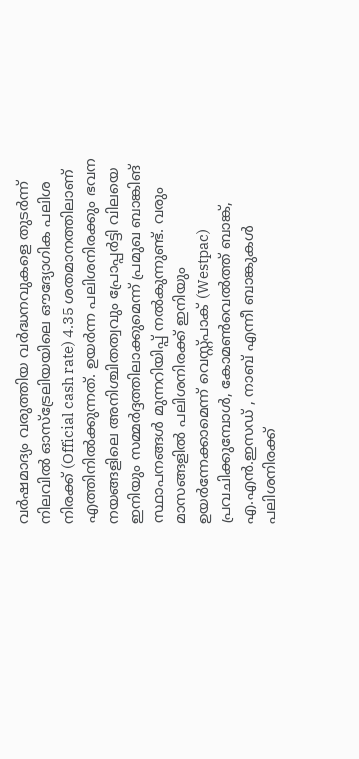വർഷമാദ്യം വരുത്തിയ വർദ്ധനവുകളെ തുടർന്ന് നിലവിൽ ഓസ്ട്രേലിയയിലെ ഔദ്യോഗിക പലിശ നിരക്ക് (Official cash rate) 4.35 ശതമാനത്തിലാണ് എത്തിനിൽക്കുന്നത്. ഉയർന്ന പലിശനിരക്കും ഭവന നയങ്ങളിലെ അനിശ്ചിതത്വവും പ്രോപ്പർട്ടി വിലയെ ഇനിയും സമ്മർദ്ദത്തിലാക്കുമെന്ന് പ്രമുഖ ബാങ്കിങ് സ്ഥാപനങ്ങൾ മുന്നറിയിപ്പ് നൽകുന്നുണ്ട്. വരും മാസങ്ങളിൽ പലിശനിരക്ക് ഇനിയും ഉയർന്നേക്കാമെന്ന് വെസ്റ്റ്പാക് (Westpac) പ്രവചിക്കുമ്പോൾ, കോമൺവെൽത്ത് ബാങ്ക്, എ.എൻ.ഇസഡ് , നാബ് എന്നീ ബാങ്കുകൾ പലിശനിരക്ക്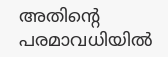അതിന്റെ പരമാവധിയിൽ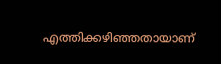എത്തിക്കഴിഞ്ഞതായാണ്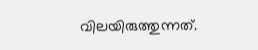വിലയിരുത്തുന്നത്.